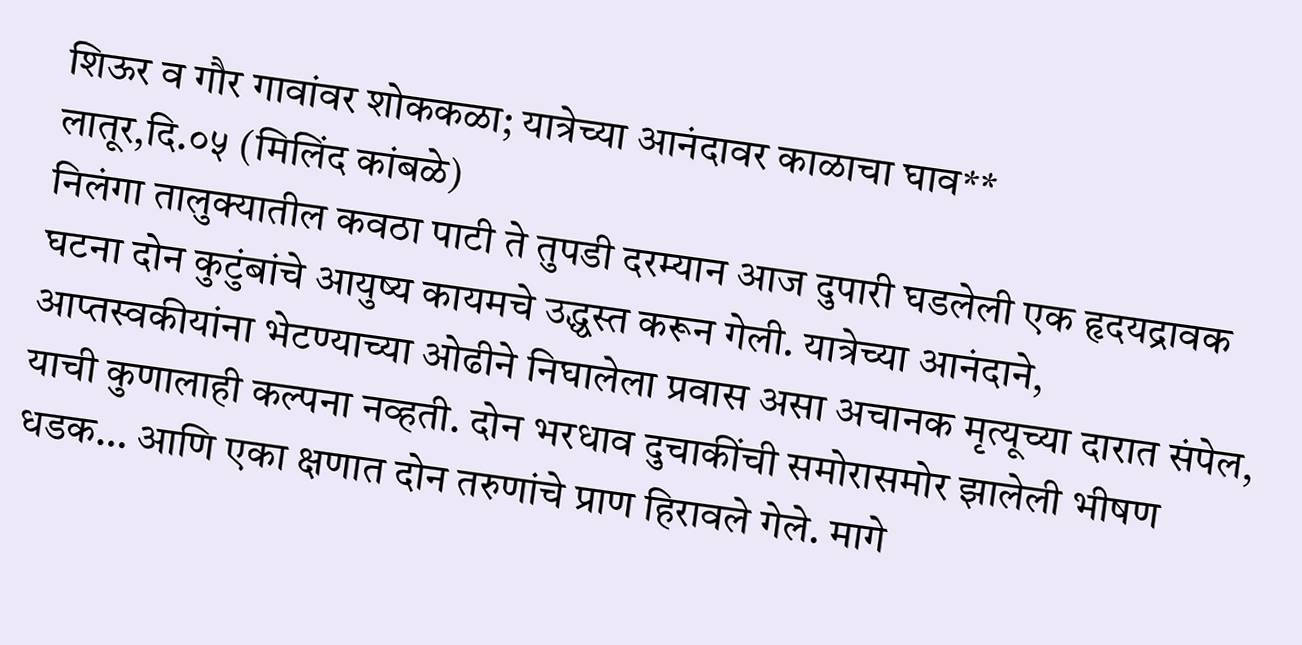शिऊर व गौर गावांवर शोककळा; यात्रेच्या आनंदावर काळाचा घाव**
लातूर,दि.०५ (मिलिंद कांबळे)
निलंगा तालुक्यातील कवठा पाटी ते तुपडी दरम्यान आज दुपारी घडलेली एक हृदयद्रावक घटना दोन कुटुंबांचे आयुष्य कायमचे उद्ध्वस्त करून गेली. यात्रेच्या आनंदाने, आप्तस्वकीयांना भेटण्याच्या ओढीने निघालेला प्रवास असा अचानक मृत्यूच्या दारात संपेल, याची कुणालाही कल्पना नव्हती. दोन भरधाव दुचाकींची समोरासमोर झालेली भीषण धडक… आणि एका क्षणात दोन तरुणांचे प्राण हिरावले गेले. मागे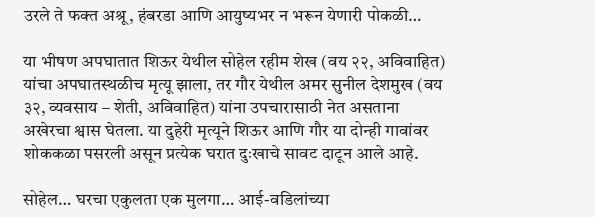उरले ते फक्त अश्रू, हंबरडा आणि आयुष्यभर न भरून येणारी पोकळी…

या भीषण अपघातात शिऊर येथील सोहेल रहीम शेख (वय २२, अविवाहित) यांचा अपघातस्थळीच मृत्यू झाला, तर गौर येथील अमर सुनील देशमुख (वय ३२, व्यवसाय – शेती, अविवाहित) यांना उपचारासाठी नेत असताना अखेरचा श्वास घेतला. या दुहेरी मृत्यूने शिऊर आणि गौर या दोन्ही गावांवर शोककळा पसरली असून प्रत्येक घरात दुःखाचे सावट दाटून आले आहे.

सोहेल… घरचा एकुलता एक मुलगा… आई-वडिलांच्या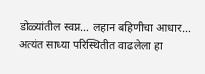डोळ्यांतील स्वप्न… लहान बहिणीचा आधार… अत्यंत साध्या परिस्थितीत वाढलेला हा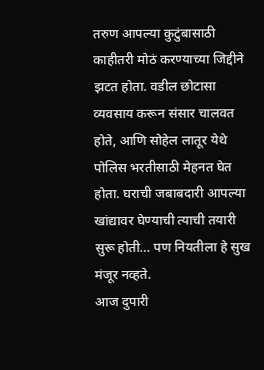तरुण आपल्या कुटुंबासाठी काहीतरी मोठं करण्याच्या जिद्दीने झटत होता. वडील छोटासा व्यवसाय करून संसार चालवत होते, आणि सोहेल लातूर येथे पोलिस भरतीसाठी मेहनत घेत होता. घराची जबाबदारी आपल्या खांद्यावर घेण्याची त्याची तयारी सुरू होती… पण नियतीला हे सुख मंजूर नव्हते.
आज दुपारी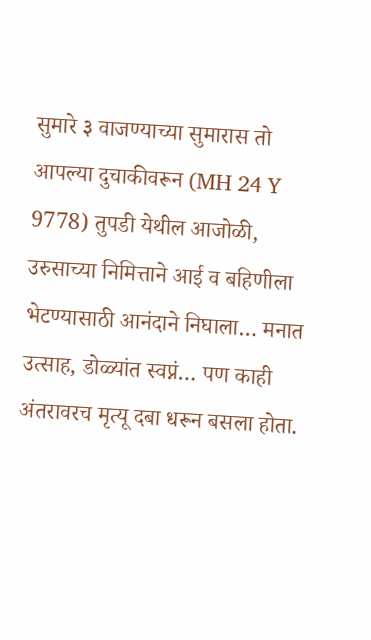सुमारे ३ वाजण्याच्या सुमारास तो आपल्या दुचाकीवरून (MH 24 Y 9778) तुपडी येथील आजोळी, उरुसाच्या निमित्ताने आई व बहिणीला भेटण्यासाठी आनंदाने निघाला… मनात उत्साह, डोळ्यांत स्वप्नं… पण काही अंतरावरच मृत्यू दबा धरून बसला होता.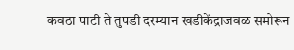कवठा पाटी ते तुपडी दरम्यान खडीकेंद्राजवळ समोरून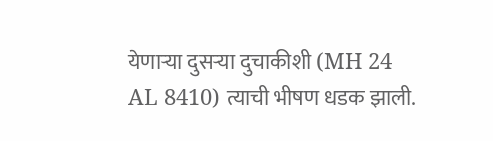येणाऱ्या दुसऱ्या दुचाकीशी (MH 24 AL 8410) त्याची भीषण धडक झाली.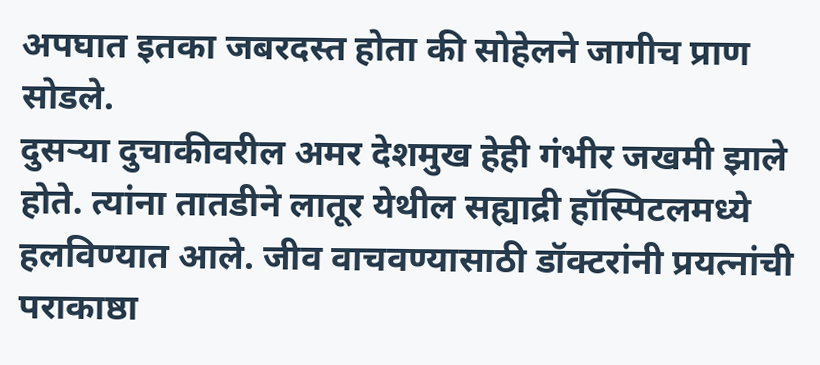अपघात इतका जबरदस्त होता की सोहेलने जागीच प्राण सोडले.
दुसऱ्या दुचाकीवरील अमर देशमुख हेही गंभीर जखमी झाले होते. त्यांना तातडीने लातूर येथील सह्याद्री हॉस्पिटलमध्ये हलविण्यात आले. जीव वाचवण्यासाठी डॉक्टरांनी प्रयत्नांची पराकाष्ठा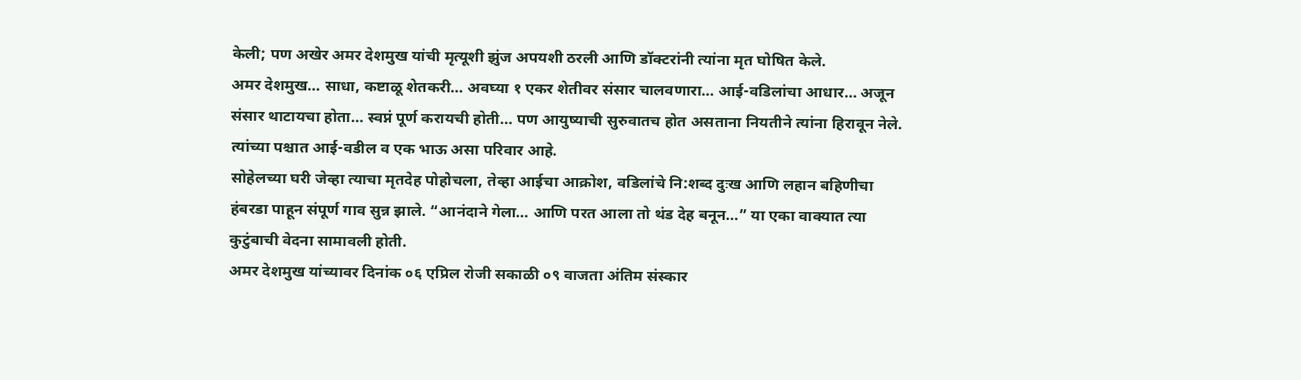केली; पण अखेर अमर देशमुख यांची मृत्यूशी झुंज अपयशी ठरली आणि डॉक्टरांनी त्यांना मृत घोषित केले.
अमर देशमुख… साधा, कष्टाळू शेतकरी… अवघ्या १ एकर शेतीवर संसार चालवणारा… आई-वडिलांचा आधार… अजून संसार थाटायचा होता… स्वप्नं पूर्ण करायची होती… पण आयुष्याची सुरुवातच होत असताना नियतीने त्यांना हिरावून नेले. त्यांच्या पश्चात आई-वडील व एक भाऊ असा परिवार आहे.
सोहेलच्या घरी जेव्हा त्याचा मृतदेह पोहोचला, तेव्हा आईचा आक्रोश, वडिलांचे नि:शब्द दुःख आणि लहान बहिणीचा हंबरडा पाहून संपूर्ण गाव सुन्न झाले. “आनंदाने गेला… आणि परत आला तो थंड देह बनून…” या एका वाक्यात त्या कुटुंबाची वेदना सामावली होती.
अमर देशमुख यांच्यावर दिनांक ०६ एप्रिल रोजी सकाळी ०९ वाजता अंतिम संस्कार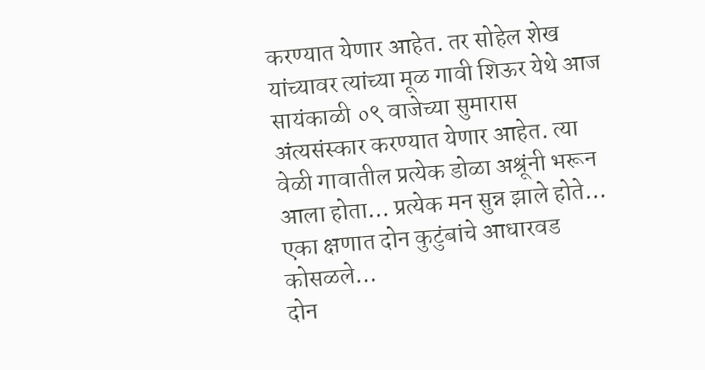करण्यात येणार आहेत. तर सोहेल शेख यांच्यावर त्यांच्या मूळ गावी शिऊर येथे आज सायंकाळी ०९ वाजेच्या सुमारास अंत्यसंस्कार करण्यात येणार आहेत. त्या वेळी गावातील प्रत्येक डोळा अश्रूंनी भरून आला होता… प्रत्येक मन सुन्न झाले होते…
एका क्षणात दोन कुटुंबांचे आधारवड कोसळले…
दोन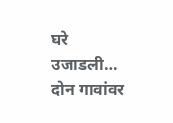घरे उजाडली…
दोन गावांवर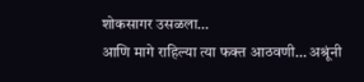शोकसागर उसळला…
आणि मागे राहिल्या त्या फक्त आठवणी… अश्रूंनी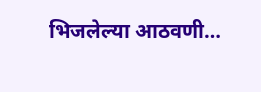भिजलेल्या आठवणी…